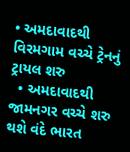• અમદાવાદથી વિરમગામ વચ્ચે ટ્રેનનું ટ્રાયલ શરુ
  • અમદાવાદથી જામનગર વચ્ચે શરુ થશે વંદે ભારત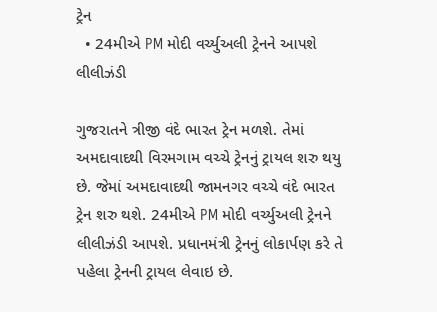ટ્રેન
  • 24મીએ PM મોદી વર્ચ્યુઅલી ટ્રેનને આપશે લીલીઝંડી

ગુજરાતને ત્રીજી વંદે ભારત ટ્રેન મળશે. તેમાં અમદાવાદથી વિરમગામ વચ્ચે ટ્રેનનું ટ્રાયલ શરુ થયુ છે. જેમાં અમદાવાદથી જામનગર વચ્ચે વંદે ભારત ટ્રેન શરુ થશે. 24મીએ PM મોદી વર્ચ્યુઅલી ટ્રેનને લીલીઝંડી આપશે. પ્રધાનમંત્રી ટ્રેનનું લોકાર્પણ કરે તે પહેલા ટ્રેનની ટ્રાયલ લેવાઇ છે.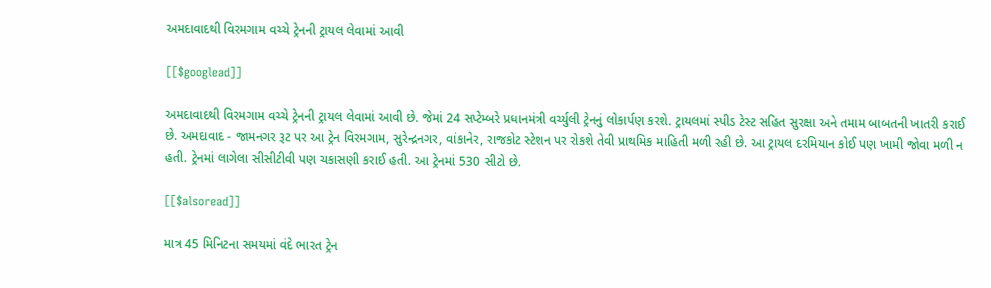અમદાવાદથી વિરમગામ વચ્ચે ટ્રેનની ટ્રાયલ લેવામાં આવી

[[$googlead]]

અમદાવાદથી વિરમગામ વચ્ચે ટ્રેનની ટ્રાયલ લેવામાં આવી છે. જેમાં 24 સપ્ટેમ્બરે પ્રધાનમંત્રી વર્ચ્યુલી ટ્રેનનું લોકાર્પણ કરશે. ટ્રાયલમાં સ્પીડ ટેસ્ટ સહિત સુરક્ષા અને તમામ બાબતની ખાતરી કરાઈ છે. અમદાવાદ - જામનગર રૂટ પર આ ટ્રેન વિરમગામ, સુરેન્દ્રનગર, વાંકાનેર, રાજકોટ સ્ટેશન પર રોકશે તેવી પ્રાથમિક માહિતી મળી રહી છે. આ ટ્રાયલ દરમિયાન કોઈ પણ ખામી જોવા મળી ન હતી. ટ્રેનમાં લાગેલા સીસીટીવી પણ ચકાસણી કરાઈ હતી. આ ટ્રેનમાં 530 સીટો છે.

[[$alsoread]]

માત્ર 45 મિનિટના સમયમાં વંદે ભારત ટ્રેન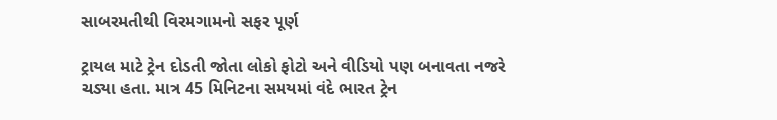સાબરમતીથી વિરમગામનો સફર પૂર્ણ

ટ્રાયલ માટે ટ્રેન દોડતી જોતા લોકો ફોટો અને વીડિયો પણ બનાવતા નજરે ચડ્યા હતા. માત્ર 45 મિનિટના સમયમાં વંદે ભારત ટ્રેન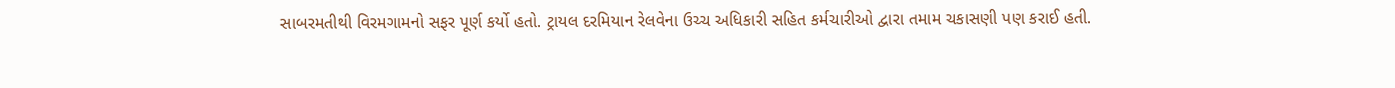સાબરમતીથી વિરમગામનો સફર પૂર્ણ કર્યો હતો. ટ્રાયલ દરમિયાન રેલવેના ઉચ્ચ અધિકારી સહિત કર્મચારીઓ દ્વારા તમામ ચકાસણી પણ કરાઈ હતી.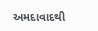અમદાવાદથી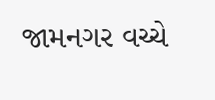જામનગર વચ્ચે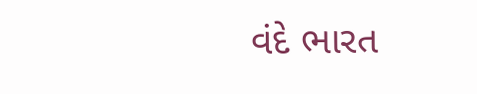વંદે ભારત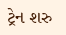ટ્રેન શરુ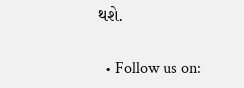થશે.

  • Follow us on: